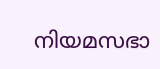നിയമസഭാ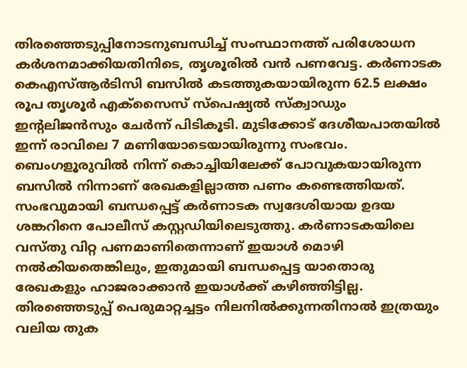തിരഞ്ഞെടുപ്പിനോടനുബന്ധിച്ച് സംസ്ഥാനത്ത് പരിശോധന കർശനമാക്കിയതിനിടെ, തൃശൂരിൽ വൻ പണവേട്ട. കർണാടക കെഎസ്ആർടിസി ബസിൽ കടത്തുകയായിരുന്ന 62.5 ലക്ഷം രൂപ തൃശൂർ എക്സൈസ് സ്പെഷ്യൽ സ്ക്വാഡും ഇന്റലിജൻസും ചേർന്ന് പിടികൂടി. മുടിക്കോട് ദേശീയപാതയിൽ ഇന്ന് രാവിലെ 7 മണിയോടെയായിരുന്നു സംഭവം.
ബെംഗളൂരുവിൽ നിന്ന് കൊച്ചിയിലേക്ക് പോവുകയായിരുന്ന ബസിൽ നിന്നാണ് രേഖകളില്ലാത്ത പണം കണ്ടെത്തിയത്. സംഭവുമായി ബന്ധപ്പെട്ട് കർണാടക സ്വദേശിയായ ഉദയ ശങ്കറിനെ പോലീസ് കസ്റ്റഡിയിലെടുത്തു. കർണാടകയിലെ വസ്തു വിറ്റ പണമാണിതെന്നാണ് ഇയാൾ മൊഴി നൽകിയതെങ്കിലും, ഇതുമായി ബന്ധപ്പെട്ട യാതൊരു രേഖകളും ഹാജരാക്കാൻ ഇയാൾക്ക് കഴിഞ്ഞിട്ടില്ല.
തിരഞ്ഞെടുപ്പ് പെരുമാറ്റച്ചട്ടം നിലനിൽക്കുന്നതിനാൽ ഇത്രയും വലിയ തുക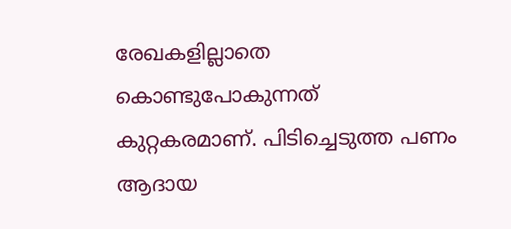രേഖകളില്ലാതെ കൊണ്ടുപോകുന്നത് കുറ്റകരമാണ്. പിടിച്ചെടുത്ത പണം ആദായ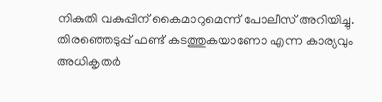നികുതി വകുപ്പിന് കൈമാറുമെന്ന് പോലീസ് അറിയിച്ചു. തിരഞ്ഞെടുപ്പ് ഫണ്ട് കടത്തുകയാണോ എന്ന കാര്യവും അധികൃതർ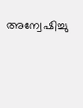അന്വേഷിച്ചു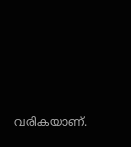വരികയാണ്.